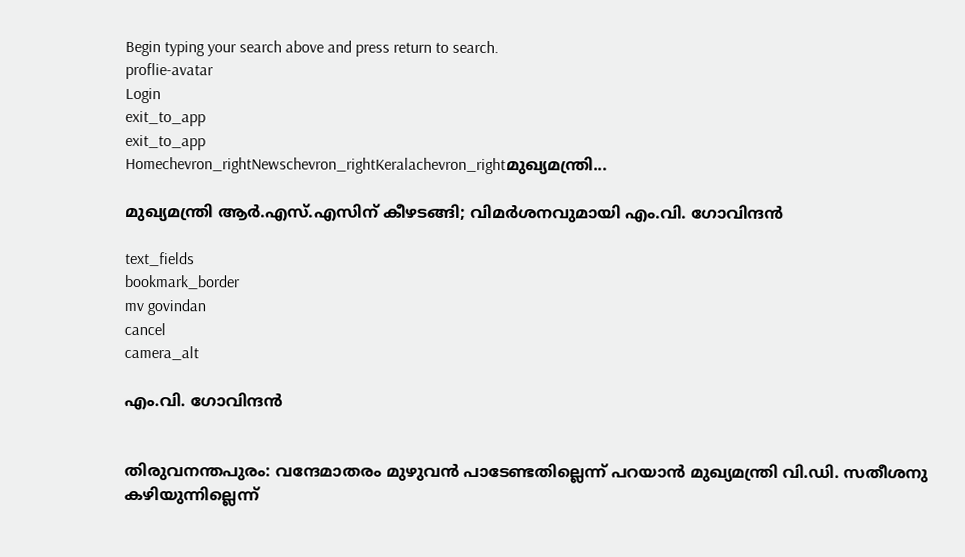Begin typing your search above and press return to search.
proflie-avatar
Login
exit_to_app
exit_to_app
Homechevron_rightNewschevron_rightKeralachevron_rightമുഖ്യമന്ത്രി...

മുഖ്യമന്ത്രി ആർ.എസ്.എസിന് കീഴടങ്ങി; വിമർശനവുമായി എം.വി. ഗോവിന്ദൻ

text_fields
bookmark_border
mv govindan
cancel
camera_alt

എം.വി. ഗോവിന്ദൻ


തിരുവനന്തപുരം: വന്ദേമാതരം മുഴുവൻ പാടേണ്ടതില്ലെന്ന് പറയാൻ മുഖ്യമന്ത്രി വി.ഡി. സതീശനു കഴിയുന്നില്ലെന്ന്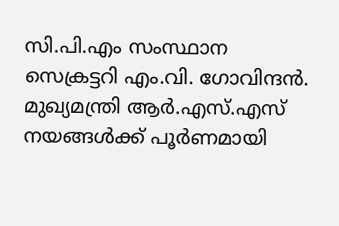സി.പി.എം സംസ്ഥാന സെക്രട്ടറി എം.വി. ഗോവിന്ദൻ. മുഖ്യമന്ത്രി ആർ.എസ്.എസ് നയങ്ങൾക്ക് പൂർണമായി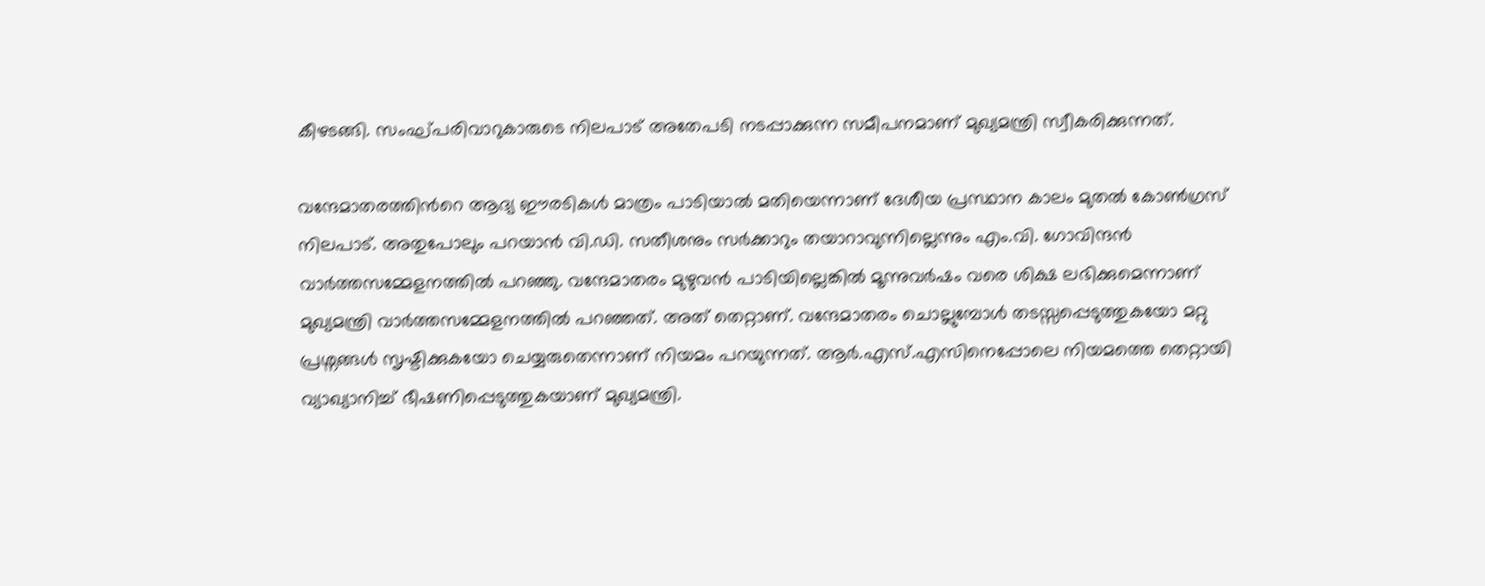കീഴടങ്ങി. സംഘ്പരിവാറുകാരുടെ നിലപാട് അതേപടി നടപ്പാക്കുന്ന സമീപനമാണ് മുഖ്യമന്ത്രി സ്വീകരിക്കുന്നത്.

വന്ദേമാതരത്തിന്‍റെ ആദ്യ ഈരടികൾ മാത്രം പാടിയാൽ മതിയെന്നാണ് ദേശീയ പ്രസ്ഥാന കാലം മുതൽ കോൺഗ്രസ് നിലപാട്. അതുപോലും പറയാൻ വി.ഡി. സതീശനും സർക്കാറും തയാറാവുന്നില്ലെന്നും എം.വി. ഗോവിന്ദൻ വാർത്തസമ്മേളനത്തിൽ പറഞ്ഞു. വന്ദേമാതരം മുഴുവൻ പാടിയില്ലെങ്കിൽ മൂന്നുവർഷം വരെ ശിക്ഷ ലഭിക്കുമെന്നാണ് മുഖ്യമന്ത്രി വാർത്തസമ്മേളനത്തിൽ പറഞ്ഞത്. അത് തെറ്റാണ്. വന്ദേമാതരം ചൊല്ലുമ്പോൾ തടസ്സപ്പെടുത്തുകയോ മറ്റു പ്രശ്നങ്ങൾ സൃഷ്ടിക്കുകയോ ചെയ്യരുതെന്നാണ് നിയമം പറയുന്നത്. ആർ.എസ്.എസിനെപ്പോലെ നിയമത്തെ തെറ്റായി വ്യാഖ്യാനിച്ച് ഭീഷണിപ്പെടുത്തുകയാണ് മുഖ്യമന്ത്രി.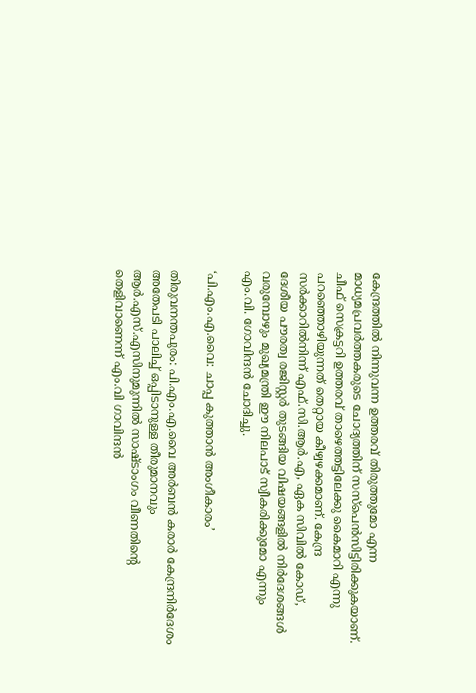കേന്ദ്രത്തിൽ നിന്നുവന്ന ഉത്തരവ് തിരുത്തുമോ എന്ന മാധ്യമപ്രവർത്തകരുടെ ചോദ്യത്തിന് സസ്പെൻസിട്ടിരിക്കുകയാണ്. ചീഫ് സെക്രട്ടറി ഉത്തരവ് താഴെത്തട്ടിലേക്കു കൈമാറി എന്നു പറഞ്ഞൊഴിയുന്നത് തെറ്റായ കീഴ്വഴക്കമാണ്. കേന്ദ്ര സർക്കാറിൽനിന്ന് എഫ്.സി.ആർ.എ, ഏക സിവിൽ കോഡ്, ദേശീയ പൗരത്വ രജിസ്റ്റർ തുടങ്ങിയ വിഷയങ്ങളിൽ നിർദേശങ്ങൾ വരുമ്പോഴും മുഖ്യമന്ത്രി ഈ നിലപാട് സ്വീകരിക്കുമോ എന്നും എം.വി. ഗോവിന്ദൻ ചോദിച്ചു.

‘പി.എം.എ.വൈ: ചാപ്പ കുത്താൻ അംഗീകാരം’

തിരുവനന്തപുരം: പി.എം.എ.വൈ അർബൻ കരാർ കേന്ദ്രനിർദേശം അതേപടി പാലിച്ച് ഒപ്പിടാനുള്ള തീരുമാനവും ആർ.എസ്.എസിനുമുന്നിൽ സാഷ്ടാംഗം വീണതിന്‍റെ തെളിവാണെന്ന് എം.വി ഗാവിന്ദൻ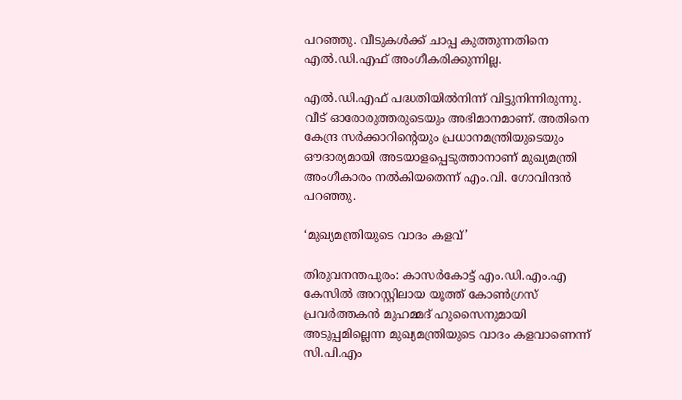പറഞ്ഞു. വീടുകൾക്ക് ചാപ്പ കുത്തുന്നതിനെ എൽ.ഡി.എഫ് അംഗീകരിക്കുന്നില്ല.

എൽ.ഡി.എഫ് പദ്ധതിയിൽനിന്ന് വിട്ടുനിന്നിരുന്നു. വീട് ഓരോരുത്തരുടെയും അഭിമാനമാണ്. അതിനെ കേന്ദ്ര സർക്കാറിന്‍റെയും പ്രധാനമന്ത്രിയുടെയും ഔദാര്യമായി അടയാളപ്പെടുത്താനാണ് മുഖ്യമന്ത്രി അംഗീകാരം നൽകിയതെന്ന് എം.വി. ഗോവിന്ദൻ പറഞ്ഞു.

‘മുഖ്യമന്ത്രിയുടെ വാദം കളവ്’

തിരുവനന്തപുരം: കാസർകോട്ട് എം.ഡി.എം.എ കേസിൽ അറസ്റ്റിലായ യൂത്ത് കോൺഗ്രസ് പ്രവർത്തകൻ മുഹമ്മദ് ഹുസൈനുമായി അടുപ്പമില്ലെന്ന മുഖ്യമന്ത്രിയുടെ വാദം കളവാണെന്ന് സി.പി.എം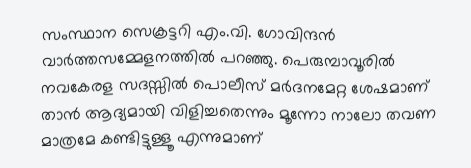സംസ്ഥാന സെക്രട്ടറി എം.വി. ഗോവിന്ദൻ വാർത്തസമ്മേളനത്തിൽ പറഞ്ഞു. പെരുമ്പാവൂരിൽ നവകേരള സദസ്സിൽ പൊലീസ് മർദനമേറ്റ ശേഷമാണ് താൻ ആദ്യമായി വിളിച്ചതെന്നും മൂന്നോ നാലോ തവണ മാത്രമേ കണ്ടിട്ടുള്ളൂ എന്നുമാണ്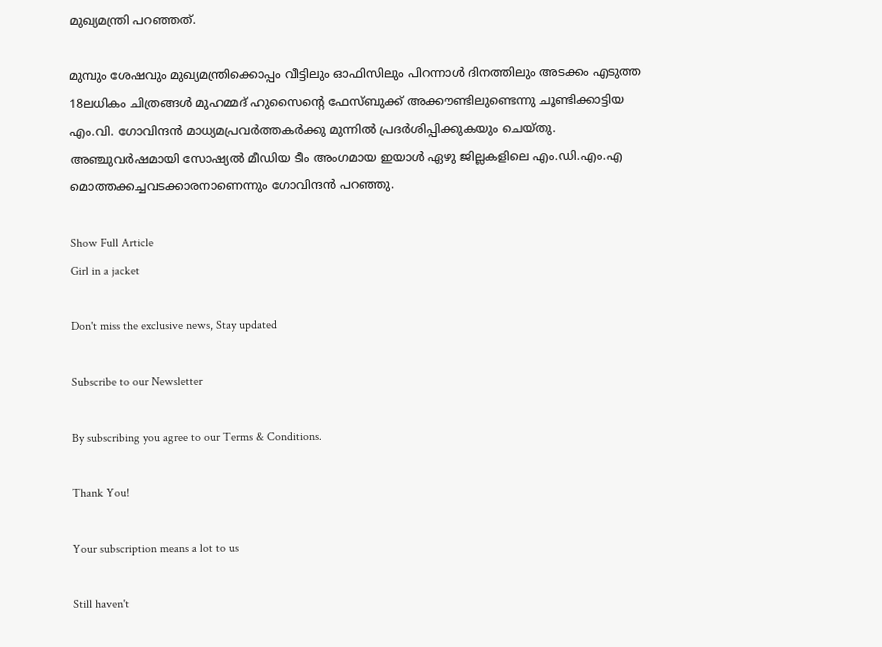മുഖ്യമന്ത്രി പറഞ്ഞത്.

മുമ്പും ശേഷവും മുഖ്യമന്ത്രിക്കൊപ്പം വീട്ടിലും ഓഫിസിലും പിറന്നാൾ ദിനത്തിലും അടക്കം എടുത്ത 18ലധികം ചിത്രങ്ങൾ മുഹമ്മദ് ഹുസൈന്‍റെ ഫേസ്ബുക്ക് അക്കൗണ്ടിലുണ്ടെന്നു ചൂണ്ടിക്കാട്ടിയ എം.വി. ഗോവിന്ദൻ മാധ്യമപ്രവർത്തകർക്കു മുന്നിൽ പ്രദർശിപ്പിക്കുകയും ചെയ്തു. അഞ്ചുവർഷമായി സോഷ്യൽ മീഡിയ ടീം അംഗമായ ഇയാൾ ഏഴു ജില്ലകളിലെ എം.ഡി.എം.എ മൊത്തക്കച്ചവടക്കാരനാണെന്നും ഗോവിന്ദൻ പറഞ്ഞു.

Show Full Article
Girl in a jacket

Don't miss the exclusive news, Stay updated

Subscribe to our Newsletter

By subscribing you agree to our Terms & Conditions.

Thank You!

Your subscription means a lot to us

Still haven't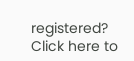registered? Click here to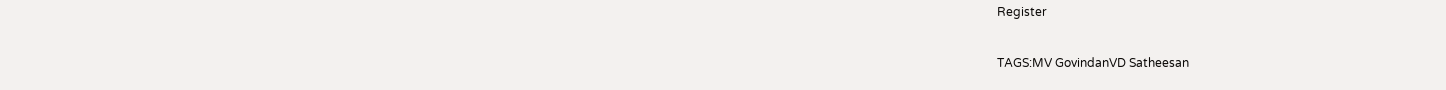Register

TAGS:MV GovindanVD Satheesan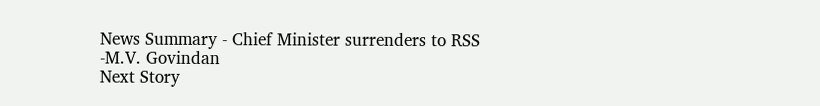News Summary - Chief Minister surrenders to RSS -M.V. Govindan
Next Story